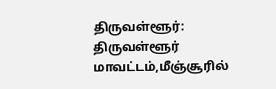திருவள்ளூர்: திருவள்ளூர் மாவட்டம்,மீஞ்சூரில்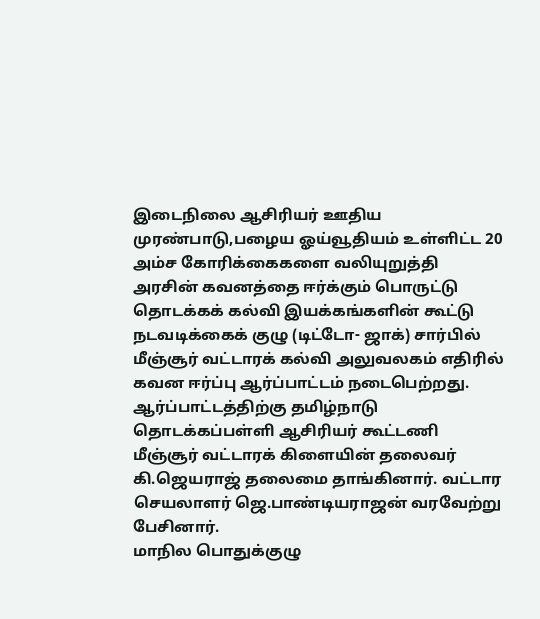இடைநிலை ஆசிரியர் ஊதிய முரண்பாடு,பழைய ஓய்வூதியம் உள்ளிட்ட 20 அம்ச கோரிக்கைகளை வலியுறுத்தி அரசின் கவனத்தை ஈர்க்கும் பொருட்டு தொடக்கக் கல்வி இயக்கங்களின் கூட்டு நடவடிக்கைக் குழு (டிட்டோ- ஜாக்) சார்பில் மீஞ்சூர் வட்டாரக் கல்வி அலுவலகம் எதிரில் கவன ஈர்ப்பு ஆர்ப்பாட்டம் நடைபெற்றது. ஆர்ப்பாட்டத்திற்கு தமிழ்நாடு தொடக்கப்பள்ளி ஆசிரியர் கூட்டணி மீஞ்சூர் வட்டாரக் கிளையின் தலைவர் கி.ஜெயராஜ் தலைமை தாங்கினார். வட்டார செயலாளர் ஜெ.பாண்டியராஜன் வரவேற்று பேசினார்.
மாநில பொதுக்குழு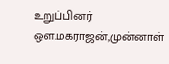உறுப்பினர் ஔ.மகராஜன்,முன்னாள்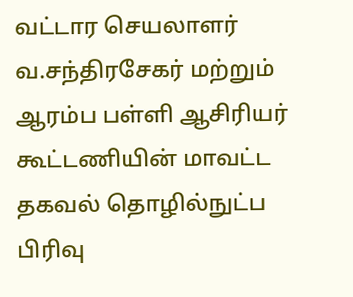வட்டார செயலாளர் வ.சந்திரசேகர் மற்றும் ஆரம்ப பள்ளி ஆசிரியர் கூட்டணியின் மாவட்ட தகவல் தொழில்நுட்ப பிரிவு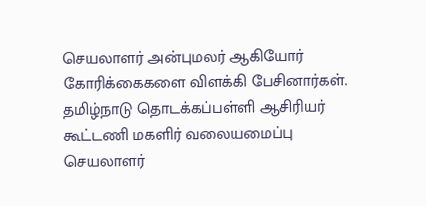செயலாளர் அன்புமலர் ஆகியோர் கோரிக்கைகளை விளக்கி பேசினார்கள். தமிழ்நாடு தொடக்கப்பள்ளி ஆசிரியர் கூட்டணி மகளிர் வலையமைப்பு செயலாளர்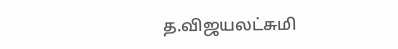த.விஜயலட்சுமி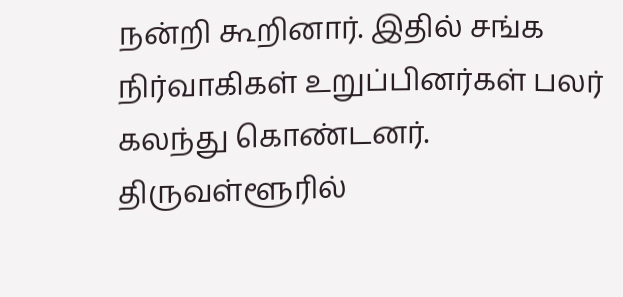நன்றி கூறினார். இதில் சங்க நிர்வாகிகள் உறுப்பினர்கள் பலர் கலந்து கொண்டனர்.
திருவள்ளூரில்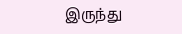இருந்து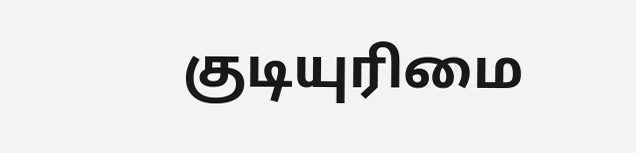குடியுரிமை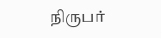நிருபர்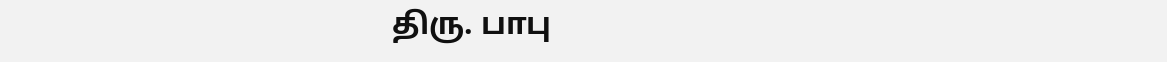திரு. பாபு